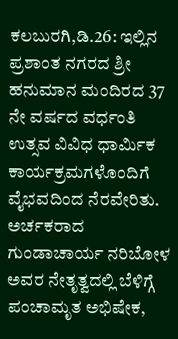ಕಲಬುರಗಿ,ಡಿ.26: ಇಲ್ಲಿನ ಪ್ರಶಾಂತ ನಗರದ ಶ್ರೀ ಹನುಮಾನ ಮಂದಿರದ 37 ನೇ ವರ್ಷದ ವರ್ಧಂತಿ ಉತ್ಸವ ವಿವಿಧ ಧಾರ್ಮಿಕ ಕಾರ್ಯಕ್ರಮಗಳೊಂದಿಗೆ ವೈಭವದಿಂದ ನೆರವೇರಿತು. ಅರ್ಚಕರಾದ ಗುಂಡಾಚಾರ್ಯ ನರಿಬೋಳ ಅವರ ನೇತೃತ್ವದಲ್ಲಿ ಬೆಳಿಗ್ಗೆ ಪಂಚಾಮೃತ ಅಭಿಷೇಕ,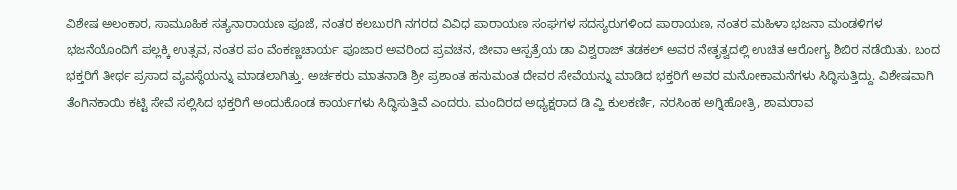ವಿಶೇಷ ಅಲಂಕಾರ, ಸಾಮೂಹಿಕ ಸತ್ಯನಾರಾಯಣ ಪೂಜೆ, ನಂತರ ಕಲಬುರಗಿ ನಗರದ ವಿವಿಧ ಪಾರಾಯಣ ಸಂಘಗಳ ಸದಸ್ಯರುಗಳಿಂದ ಪಾರಾಯಣ, ನಂತರ ಮಹಿಳಾ ಭಜನಾ ಮಂಡಳಿಗಳ ಭಜನೆಯೊಂದಿಗೆ ಪಲ್ಲಕ್ಕಿ ಉತ್ಸವ, ನಂತರ ಪಂ ವೆಂಕಣ್ಣಚಾರ್ಯ ಪೂಜಾರ ಅವರಿಂದ ಪ್ರವಚನ, ಜೀವಾ ಆಸ್ಪತ್ರೆಯ ಡಾ ವಿಶ್ವರಾಜ್ ತಡಕಲ್ ಅವರ ನೇತೃತ್ವದಲ್ಲಿ ಉಚಿತ ಆರೋಗ್ಯ ಶಿಬಿರ ನಡೆಯಿತು. ಬಂದ ಭಕ್ತರಿಗೆ ತೀರ್ಥ ಪ್ರಸಾದ ವ್ಯವಸ್ಥೆಯನ್ನು ಮಾಡಲಾಗಿತ್ತು. ಅರ್ಚಕರು ಮಾತನಾಡಿ ಶ್ರೀ ಪ್ರಶಾಂತ ಹನುಮಂತ ದೇವರ ಸೇವೆಯನ್ನು ಮಾಡಿದ ಭಕ್ತರಿಗೆ ಅವರ ಮನೋಕಾಮನೆಗಳು ಸಿದ್ಧಿಸುತ್ತಿದ್ದು. ವಿಶೇಷವಾಗಿ ತೆಂಗಿನಕಾಯಿ ಕಟ್ಟಿ ಸೇವೆ ಸಲ್ಲಿಸಿದ ಭಕ್ತರಿಗೆ ಅಂದುಕೊಂಡ ಕಾರ್ಯಗಳು ಸಿದ್ಧಿಸುತ್ತಿವೆ ಎಂದರು. ಮಂದಿರದ ಅಧ್ಯಕ್ಷರಾದ ಡಿ ವ್ಹಿ ಕುಲಕರ್ಣಿ, ನರಸಿಂಹ ಅಗ್ನಿಹೋತ್ರಿ, ಶಾಮರಾವ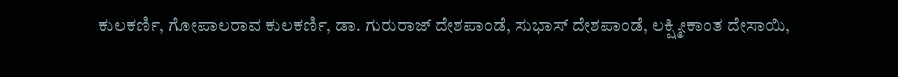ಕುಲಕರ್ಣಿ, ಗೋಪಾಲರಾವ ಕುಲಕರ್ಣಿ, ಡಾ. ಗುರುರಾಜ್ ದೇಶಪಾಂಡೆ, ಸುಭಾಸ್ ದೇಶಪಾಂಡೆ, ಲಕ್ಷ್ಮೀಕಾಂತ ದೇಸಾಯಿ,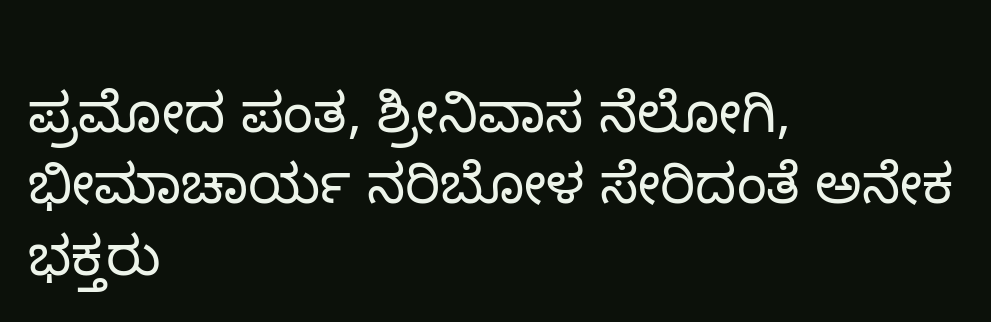ಪ್ರಮೋದ ಪಂತ, ಶ್ರೀನಿವಾಸ ನೆಲೋಗಿ, ಭೀಮಾಚಾರ್ಯ ನರಿಬೋಳ ಸೇರಿದಂತೆ ಅನೇಕ ಭಕ್ತರು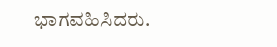ಭಾಗವಹಿಸಿದರು.